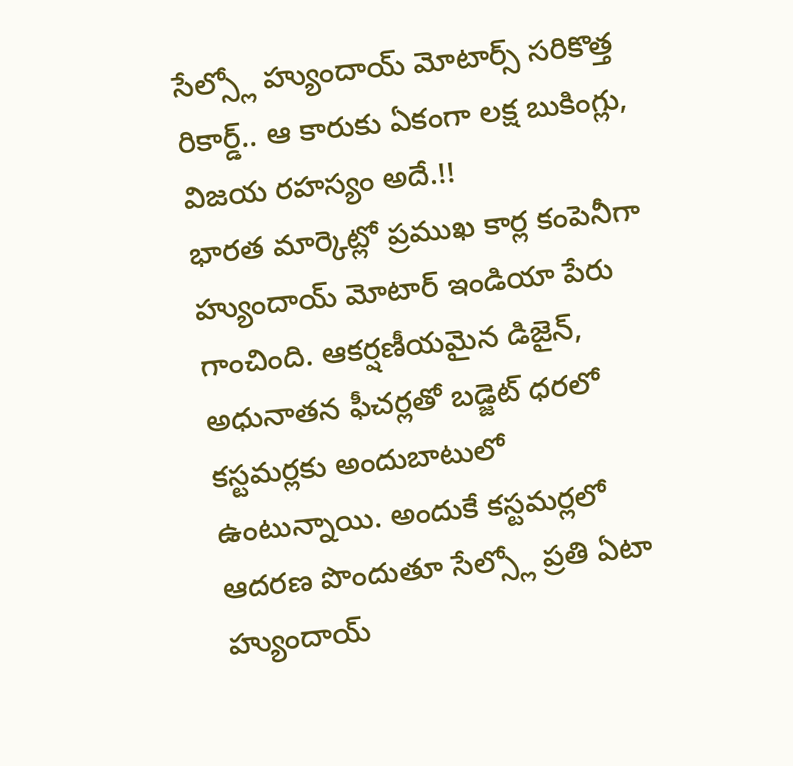సేల్స్లో హ్యుందాయ్ మోటార్స్ సరికొత్త రికార్డ్.. ఆ కారుకు ఏకంగా లక్ష బుకింగ్లు, విజయ రహస్యం అదే.!!
భారత మార్కెట్లో ప్రముఖ కార్ల కంపెనీగా హ్యుందాయ్ మోటార్ ఇండియా పేరు గాంచింది. ఆకర్షణీయమైన డిజైన్, అధునాతన ఫీచర్లతో బడ్జెట్ ధరలో కస్టమర్లకు అందుబాటులో ఉంటున్నాయి. అందుకే కస్టమర్లలో ఆదరణ పొందుతూ సేల్స్లో ప్రతి ఏటా హ్యుందాయ్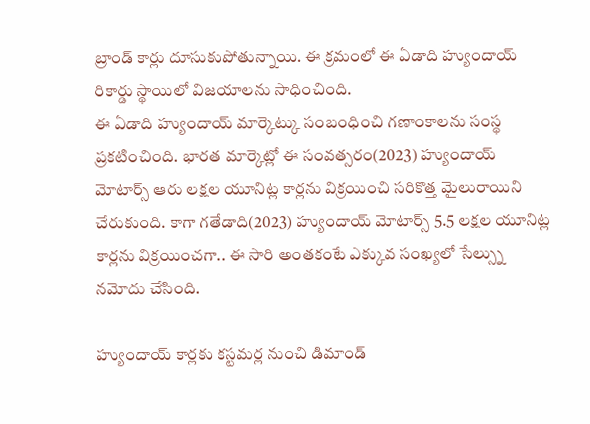బ్రాండ్ కార్లు దూసుకుపోతున్నాయి. ఈ క్రమంలో ఈ ఏడాది హ్యుందాయ్ రికార్డు స్థాయిలో విజయాలను సాధించింది.
ఈ ఏడాది హ్యుందాయ్ మార్కెట్కు సంబంధించి గణాంకాలను సంస్థ ప్రకటించింది. భారత మార్కెట్లో ఈ సంవత్సరం(2023) హ్యుందాయ్ మోటార్స్ ఆరు లక్షల యూనిట్ల కార్లను విక్రయించి సరికొత్త మైలురాయిని చేరుకుంది. కాగా గతేడాది(2023) హ్యుందాయ్ మోటార్స్ 5.5 లక్షల యూనిట్ల కార్లను విక్రయించగా.. ఈ సారి అంతకంటే ఎక్కువ సంఖ్యలో సేల్స్ను నమోదు చేసింది.

హ్యుందాయ్ కార్లకు కస్టమర్ల నుంచి డిమాండ్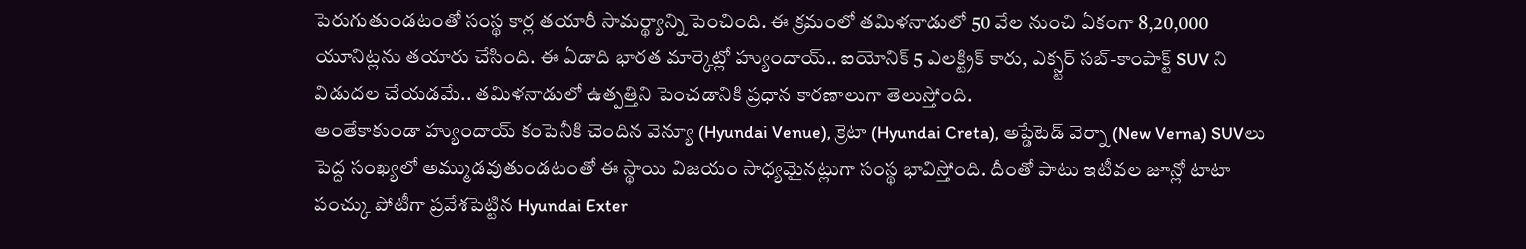పెరుగుతుండటంతో సంస్థ కార్ల తయారీ సామర్థ్యాన్ని పెంచింది. ఈ క్రమంలో తమిళనాడులో 50 వేల నుంచి ఏకంగా 8,20,000 యూనిట్లను తయారు చేసింది. ఈ ఏడాది భారత మార్కెట్లో హ్యుందాయ్.. ఐయోనిక్ 5 ఎలక్ట్రిక్ కారు, ఎక్స్టర్ సబ్-కాంపాక్ట్ SUV ని విడుదల చేయడమే.. తమిళనాడులో ఉత్పత్తిని పెంచడానికి ప్రధాన కారణాలుగా తెలుస్తోంది.
అంతేకాకుండా హ్యుందాయ్ కంపెనీకి చెందిన వెన్యూ (Hyundai Venue), క్రెటా (Hyundai Creta), అప్డేటెడ్ వెర్నా (New Verna) SUVలు పెద్ద సంఖ్యలో అమ్ముడవుతుండటంతో ఈ స్థాయి విజయం సాధ్యమైనట్లుగా సంస్థ భావిస్తోంది. దీంతో పాటు ఇటీవల జూన్లో టాటా పంచ్కు పోటీగా ప్రవేశపెట్టిన Hyundai Exter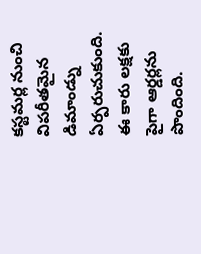కస్టమర్ల నుంచి విపరీతమైన డిమాండ్ను ఏర్పరుచుకుంది. ఈ కారు లక్షకు పైగా ఆర్డర్లను పొందింది.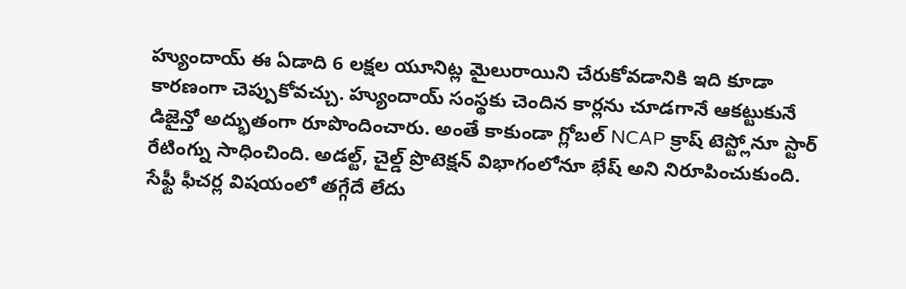హ్యుందాయ్ ఈ ఏడాది 6 లక్షల యూనిట్ల మైలురాయిని చేరుకోవడానికి ఇది కూడా కారణంగా చెప్పుకోవచ్చు. హ్యుందాయ్ సంస్థకు చెందిన కార్లను చూడగానే ఆకట్టుకునే డిజైన్తో అద్భుతంగా రూపొందించారు. అంతే కాకుండా గ్లోబల్ NCAP క్రాష్ టెస్ట్లోనూ స్టార్ రేటింగ్ను సాధించింది. అడల్ట్, చైల్డ్ ప్రొటెక్షన్ విభాగంలోనూ భేష్ అని నిరూపించుకుంది. సేఫ్టీ ఫీచర్ల విషయంలో తగ్గేదే లేదు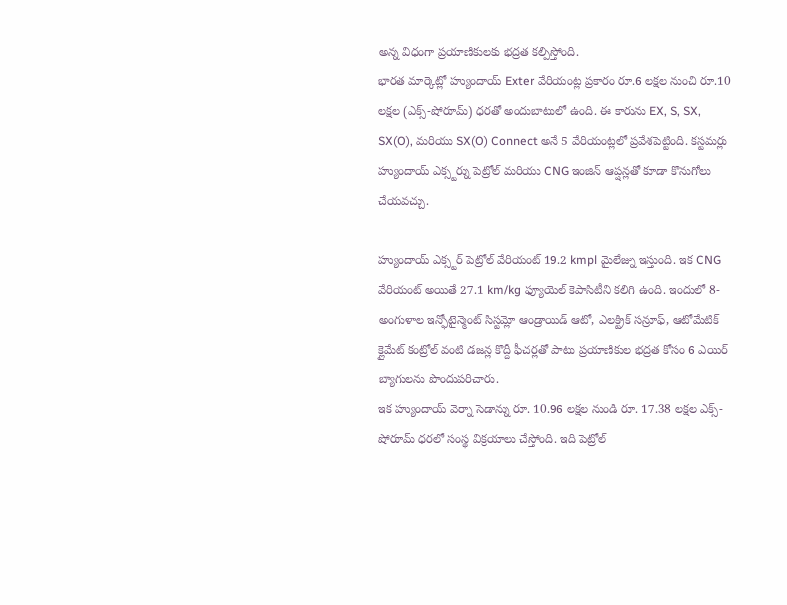అన్న విధంగా ప్రయాణికులకు భద్రత కల్పిస్తోంది.
భారత మార్కెట్లో హ్యుందాయ్ Exter వేరియంట్ల ప్రకారం రూ.6 లక్షల నుంచి రూ.10 లక్షల (ఎక్స్-షోరూమ్) ధరతో అందుబాటులో ఉంది. ఈ కారును EX, S, SX, SX(O), మరియు SX(O) Connect అనే 5 వేరియంట్లలో ప్రవేశపెట్టింది. కస్టమర్లు హ్యుందాయ్ ఎక్స్టర్ను పెట్రోల్ మరియు CNG ఇంజిన్ ఆప్షన్లతో కూడా కొనుగోలు చేయవచ్చు.

హ్యుందాయ్ ఎక్స్టర్ పెట్రోల్ వేరియంట్ 19.2 kmpl మైలేజ్ను ఇస్తుంది. ఇక CNG వేరియంట్ అయితే 27.1 km/kg ఫ్యూయెల్ కెపాసిటీని కలిగి ఉంది. ఇందులో 8-అంగుళాల ఇన్ఫోటైన్మెంట్ సిస్టమ్లో ఆండ్రాయిడ్ ఆటో, ఎలక్ట్రిక్ సన్రూఫ్, ఆటోమేటిక్ క్లైమేట్ కంట్రోల్ వంటి డజన్ల కొద్దీ ఫీచర్లతో పాటు ప్రయాణికుల భద్రత కోసం 6 ఎయిర్ బ్యాగులను పొందుపరిచారు.
ఇక హ్యుందాయ్ వెర్నా సెడాన్ను రూ. 10.96 లక్షల నుండి రూ. 17.38 లక్షల ఎక్స్-షోరూమ్ ధరలో సంస్థ విక్రయాలు చేస్తోంది. ఇది పెట్రోల్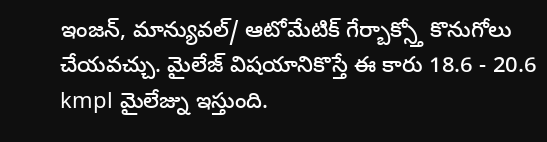ఇంజన్, మాన్యువల్/ ఆటోమేటిక్ గేర్బాక్స్తో కొనుగోలు చేయవచ్చు. మైలేజ్ విషయానికొస్తే ఈ కారు 18.6 - 20.6 kmpl మైలేజ్ను ఇస్తుంది.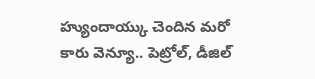హ్యుందాయ్కు చెందిన మరో కారు వెన్యూ.. పెట్రోల్, డీజిల్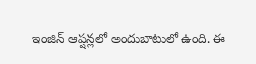ఇంజిన్ ఆప్షన్లలో అందుబాటులో ఉంది. ఈ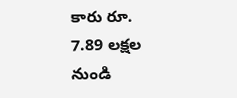కారు రూ. 7.89 లక్షల నుండి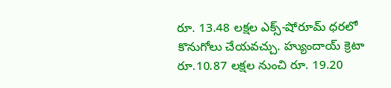రూ. 13.48 లక్షల ఎక్స్-షోరూమ్ ధరలో కొనుగోలు చేయవచ్చు. హ్యుందాయ్ క్రెటా రూ.10.87 లక్షల నుంచి రూ. 19.20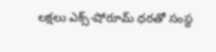లక్షలు ఎక్స్-షోరూమ్ ధరతో సంస్థ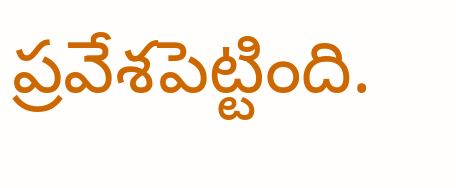ప్రవేశపెట్టింది.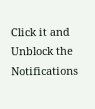Click it and Unblock the Notifications